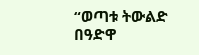“ወጣቱ ትውልድ በዓድዋ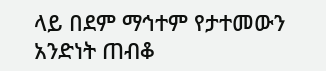ላይ በደም ማኅተም የታተመውን አንድነት ጠብቆ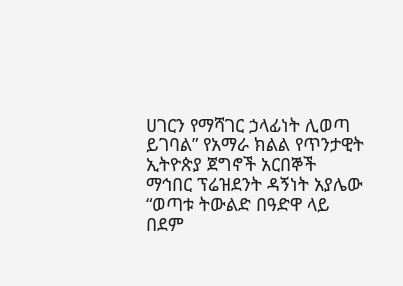ሀገርን የማሻገር ኃላፊነት ሊወጣ ይገባል” የአማራ ክልል የጥንታዊት ኢትዮጵያ ጀግኖች አርበኞች ማኅበር ፕሬዝደንት ዳኝነት አያሌው
“ወጣቱ ትውልድ በዓድዋ ላይ በደም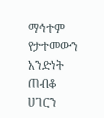ማኅተም የታተመውን አንድነት ጠብቆ ሀገርን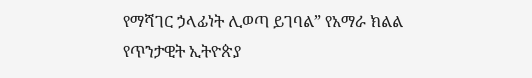የማሻገር ኃላፊነት ሊወጣ ይገባል” የአማራ ክልል የጥንታዊት ኢትዮጵያ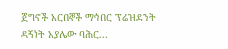ጀግኖች አርበኞች ማኅበር ፕሬዝደንት ዳኝነት አያሌው ባሕር...